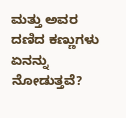ಮತ್ತು ಅವರ ದಣಿದ ಕಣ್ಣುಗಳು ಏನನ್ನು ನೋಡುತ್ತವೆ?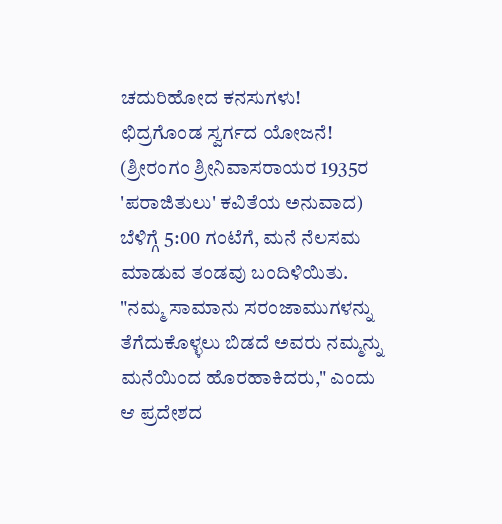ಚದುರಿಹೋದ ಕನಸುಗಳು!
ಛಿದ್ರಗೊಂಡ ಸ್ವರ್ಗದ ಯೋಜನೆ!
(ಶ್ರೀರಂಗಂ ಶ್ರೀನಿವಾಸರಾಯರ 1935ರ 'ಪರಾಜಿತುಲು' ಕವಿತೆಯ ಅನುವಾದ)
ಬೆಳಿಗ್ಗೆ 5:00 ಗಂಟೆಗೆ, ಮನೆ ನೆಲಸಮ ಮಾಡುವ ತಂಡವು ಬಂದಿಳಿಯಿತು. "ನಮ್ಮ ಸಾಮಾನು ಸರಂಜಾಮುಗಳನ್ನು ತೆಗೆದುಕೊಳ್ಳಲು ಬಿಡದೆ ಅವರು ನಮ್ಮನ್ನು ಮನೆಯಿಂದ ಹೊರಹಾಕಿದರು," ಎಂದು ಆ ಪ್ರದೇಶದ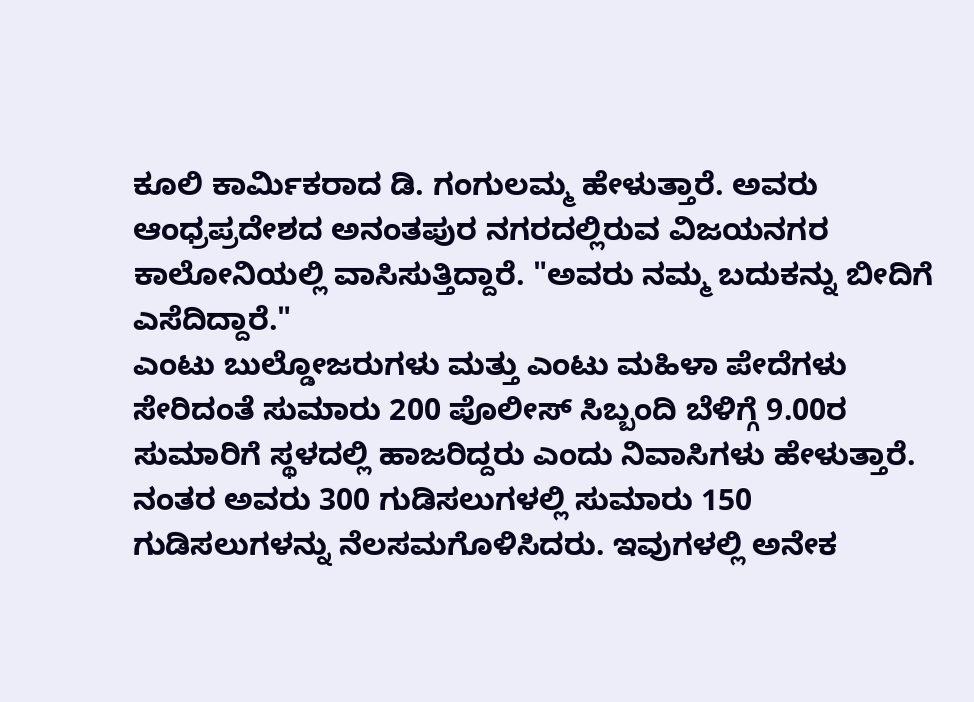ಕೂಲಿ ಕಾರ್ಮಿಕರಾದ ಡಿ. ಗಂಗುಲಮ್ಮ ಹೇಳುತ್ತಾರೆ. ಅವರು ಆಂಧ್ರಪ್ರದೇಶದ ಅನಂತಪುರ ನಗರದಲ್ಲಿರುವ ವಿಜಯನಗರ ಕಾಲೋನಿಯಲ್ಲಿ ವಾಸಿಸುತ್ತಿದ್ದಾರೆ. "ಅವರು ನಮ್ಮ ಬದುಕನ್ನು ಬೀದಿಗೆ ಎಸೆದಿದ್ದಾರೆ."
ಎಂಟು ಬುಲ್ಡೋಜರುಗಳು ಮತ್ತು ಎಂಟು ಮಹಿಳಾ ಪೇದೆಗಳು ಸೇರಿದಂತೆ ಸುಮಾರು 200 ಪೊಲೀಸ್ ಸಿಬ್ಬಂದಿ ಬೆಳಿಗ್ಗೆ 9.00ರ ಸುಮಾರಿಗೆ ಸ್ಥಳದಲ್ಲಿ ಹಾಜರಿದ್ದರು ಎಂದು ನಿವಾಸಿಗಳು ಹೇಳುತ್ತಾರೆ. ನಂತರ ಅವರು 300 ಗುಡಿಸಲುಗಳಲ್ಲಿ ಸುಮಾರು 150 ಗುಡಿಸಲುಗಳನ್ನು ನೆಲಸಮಗೊಳಿಸಿದರು. ಇವುಗಳಲ್ಲಿ ಅನೇಕ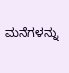ಮನೆಗಳನ್ನು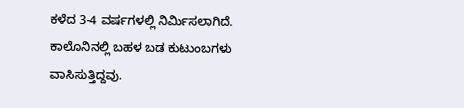ಕಳೆದ 3-4 ವರ್ಷಗಳಲ್ಲಿ ನಿರ್ಮಿಸಲಾಗಿದೆ. ಕಾಲೊನಿನಲ್ಲಿ ಬಹಳ ಬಡ ಕುಟುಂಬಗಳು ವಾಸಿಸುತ್ತಿದ್ದವು.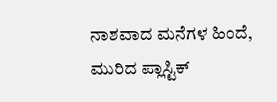ನಾಶವಾದ ಮನೆಗಳ ಹಿಂದೆ, ಮುರಿದ ಪ್ಲಾಸ್ಟಿಕ್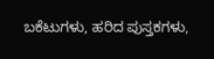ಬಕೆಟುಗಳು, ಹರಿದ ಪುಸ್ತಕಗಳು,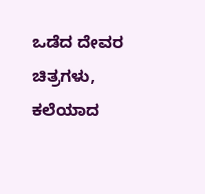ಒಡೆದ ದೇವರ ಚಿತ್ರಗಳು, ಕಲೆಯಾದ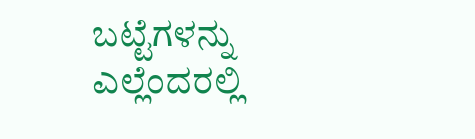ಬಟ್ಟೆಗಳನ್ನು ಎಲ್ಲೆಂದರಲ್ಲಿ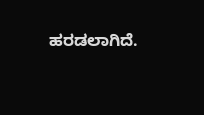ಹರಡಲಾಗಿದೆ.